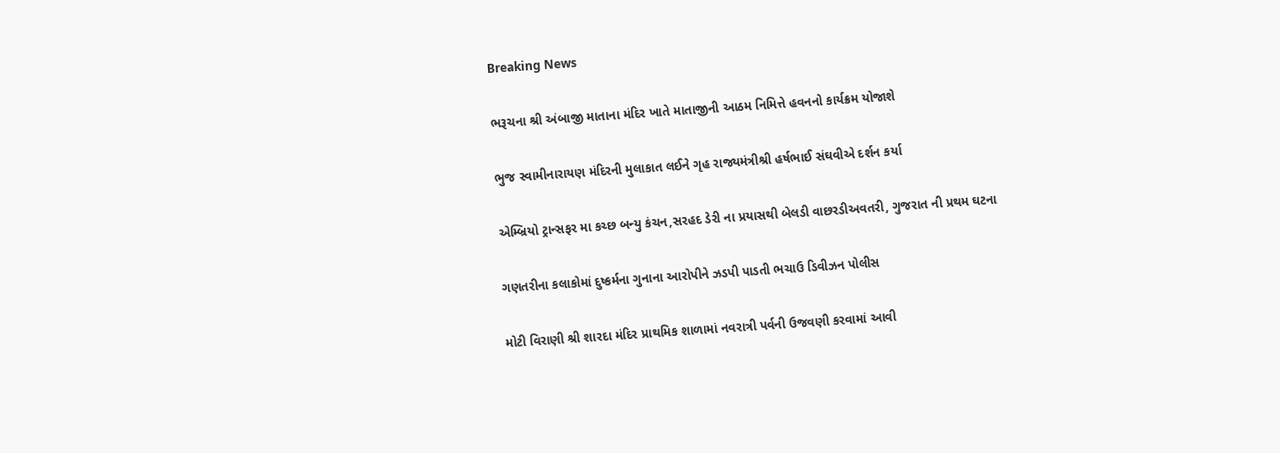Breaking News

ભરૂચના શ્રી અંબાજી માતાના મંદિર ખાતે માતાજીની આઠમ નિમિત્તે હવનનો કાર્યક્રમ યોજાશે

ભુજ સ્વામીનારાયણ મંદિરની મુલાકાત લઈને ગૃહ રાજ્યમંત્રીશ્રી હર્ષભાઈ સંઘવીએ દર્શન કર્યા

એમ્બ્રિયો ટ્રાન્સફર મા કચ્છ બન્યુ કંચન,સરહદ ડેરી ના પ્રયાસથી બેલડી વાછરડીઅવતરી, ગુજરાત ની પ્રથમ ઘટના

ગણતરીના કલાકોમાં દુષ્કર્મના ગુનાના આરોપીને ઝડપી પાડતી ભચાઉ ડિવીઝન પોલીસ

મોટી વિરાણી શ્રી શારદા મંદિર પ્રાથમિક શાળામાં નવરાત્રી પર્વની ઉજવણી કરવામાં આવી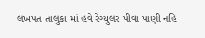લખપત તાલુકા માં હવે રેગ્યુલર પીવા પાણી નહિ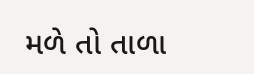મળે તો તાળા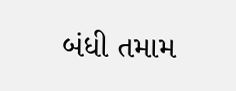બંધી તમામ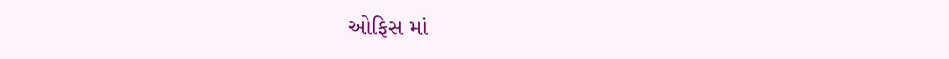ઓફિસ માં